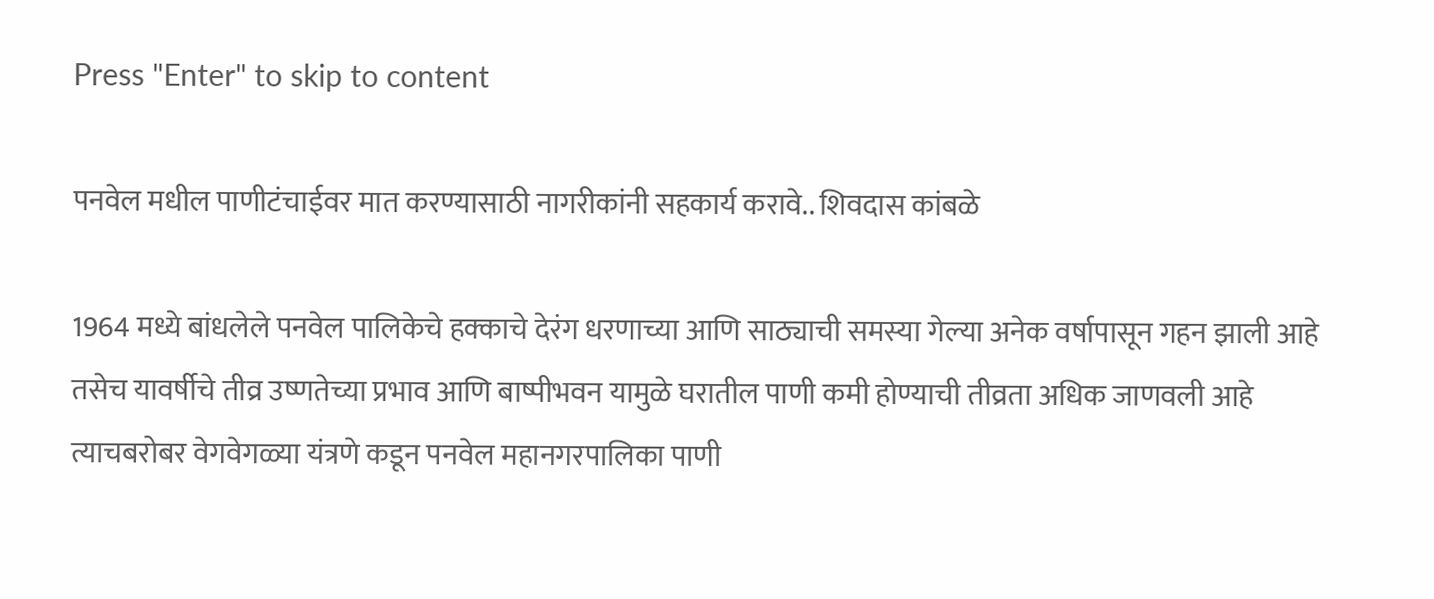Press "Enter" to skip to content

पनवेल मधील पाणीटंचाईवर मात करण्यासाठी नागरीकांनी सहकार्य करावे.. शिवदास कांबळे

1964 मध्ये बांधलेले पनवेल पालिकेचे हक्काचे देरंग धरणाच्या आणि साठ्याची समस्या गेल्या अनेक वर्षापासून गहन झाली आहे तसेच यावर्षीचे तीव्र उष्णतेच्या प्रभाव आणि बाष्पीभवन यामुळे घरातील पाणी कमी होण्याची तीव्रता अधिक जाणवली आहे त्याचबरोबर वेगवेगळ्या यंत्रणे कडून पनवेल महानगरपालिका पाणी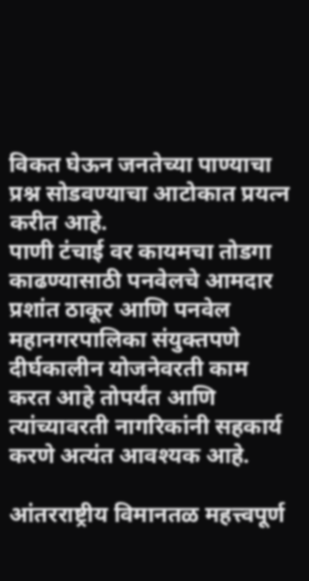विकत घेऊन जनतेच्या पाण्याचा प्रश्न सोडवण्याचा आटोकात प्रयत्न करीत आहे.
पाणी टंचाई वर कायमचा तोडगा काढण्यासाठी पनवेलचे आमदार प्रशांत ठाकूर आणि पनवेल महानगरपालिका संयुक्तपणे दीर्घकालीन योजनेवरती काम करत आहे तोपर्यंत आणि त्यांच्यावरती नागरिकांनी सहकार्य करणे अत्यंत आवश्यक आहे.

आंतरराष्ट्रीय विमानतळ महत्त्वपूर्ण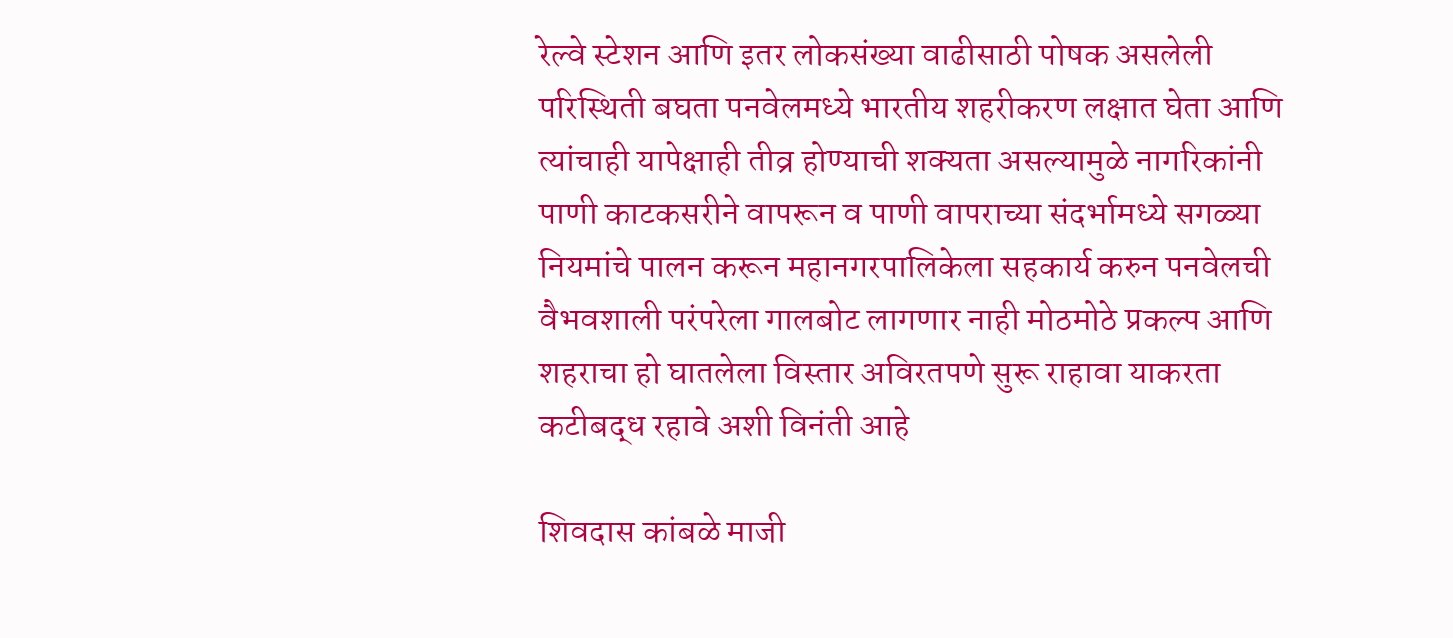रेल्वे स्टेशन आणि इतर लोकसंख्या वाढीसाठी पोषक असलेली परिस्थिती बघता पनवेलमध्ये भारतीय शहरीकरण लक्षात घेता आणि त्यांचाही यापेक्षाही तीव्र होण्याची शक्यता असल्यामुळे नागरिकांनी पाणी काटकसरीने वापरून व पाणी वापराच्या संदर्भामध्ये सगळ्या नियमांचे पालन करून महानगरपालिकेला सहकार्य करुन पनवेलची वैभवशाली परंपरेला गालबोट लागणार नाही मोठमोठे प्रकल्प आणि शहराचा हो घातलेला विस्तार अविरतपणे सुरू राहावा याकरता कटीबद्ध रहावे अशी विनंती आहे

शिवदास कांबळे माजी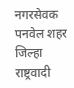नगरसेवक
पनवेल शहर जिल्हा राष्ट्रवादी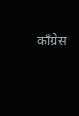काँग्रेस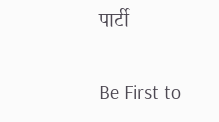पार्टी

Be First to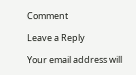Comment

Leave a Reply

Your email address will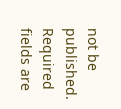not be published. Required fields are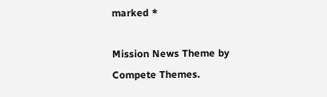marked *

Mission News Theme by Compete Themes.